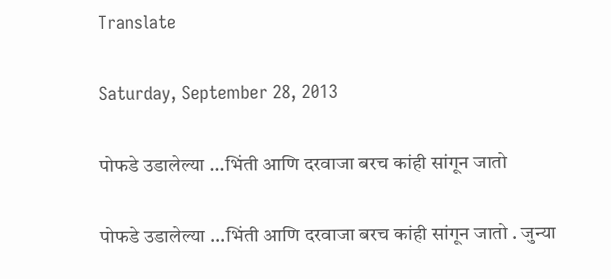Translate

Saturday, September 28, 2013

पोफडे उडालेल्या ...भिंती आणि दरवाजा बरच कांही सांगून जातो

पोफडे उडालेल्या ...भिंती आणि दरवाजा बरच कांही सांगून जातो . जुन्या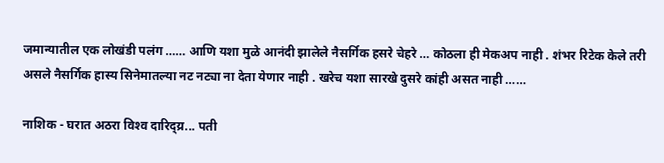जमान्यातील एक लोखंडी पलंग …… आणि यशा मुळे आनंदी झालेले नैसर्गिक हसरे चेहरे … कोठला ही मेकअप नाही . शंभर रिटेक केले तरी असले नैसर्गिक हास्य सिनेमातल्या नट नट्या ना देता येणार नाही . खरेच यशा सारखे दुसरे कांही असत नाही ……

नाशिक - घरात अठरा विश्‍व दारिद्य्र... पती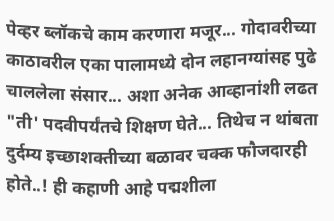पेव्हर ब्लॉकचे काम करणारा मजूर... गोदावरीच्या काठावरील एका पालामध्ये दोन लहानग्यांसह पुढे चाललेला संसार... अशा अनेक आव्हानांशी लढत "ती' पदवीपर्यंतचे शिक्षण घेते... तिथेच न थांबता दुर्दम्य इच्छाशक्तीच्या बळावर चक्क फौजदारही होते..! ही कहाणी आहे पद्मशीला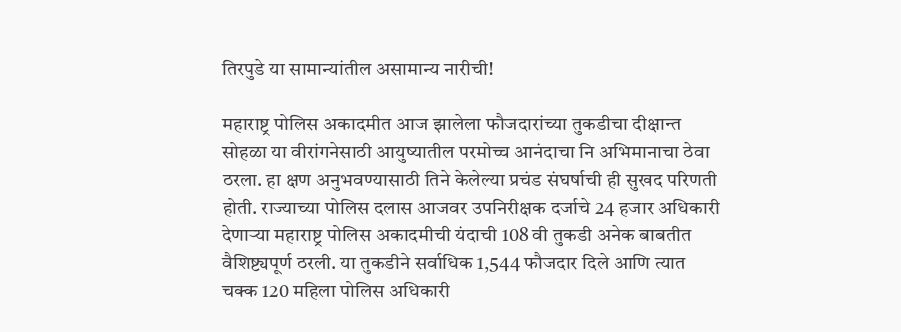तिरपुडे या सामान्यांतील असामान्य नारीची!

महाराष्ट्र पोलिस अकादमीत आज झालेला फौजदारांच्या तुकडीचा दीक्षान्त सोहळा या वीरांगनेसाठी आयुष्यातील परमोच्च आनंदाचा नि अभिमानाचा ठेवा ठरला. हा क्षण अनुभवण्यासाठी तिने केलेल्या प्रचंड संघर्षाची ही सुखद परिणती होती. राज्याच्या पोलिस दलास आजवर उपनिरीक्षक दर्जाचे 24 हजार अधिकारी देणाऱ्या महाराष्ट्र पोलिस अकादमीची यंदाची 108 वी तुकडी अनेक बाबतीत वैशिष्ट्यपूर्ण ठरली. या तुकडीने सर्वाधिक 1,544 फौजदार दिले आणि त्यात चक्क 120 महिला पोलिस अधिकारी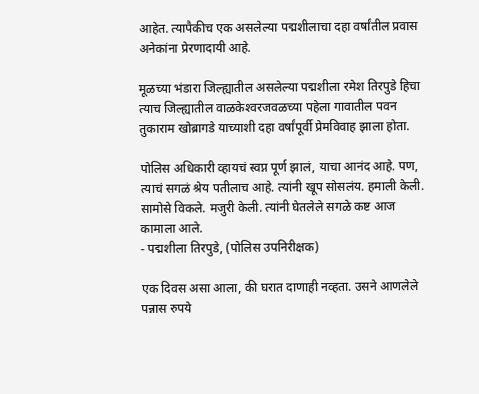आहेत. त्यापैकीच एक असलेल्या पद्मशीलाचा दहा वर्षांतील प्रवास अनेकांना प्रेरणादायी आहे.

मूळच्या भंडारा जिल्ह्यातील असलेल्या पद्मशीला रमेश तिरपुडे हिचा त्याच जिल्ह्यातील वाळकेश्‍वरजवळच्या पहेला गावातील पवन तुकाराम खोब्रागडे याच्याशी दहा वर्षांपूर्वी प्रेमविवाह झाला होता.

पोलिस अधिकारी व्हायचं स्वप्न पूर्ण झालं, याचा आनंद आहे. पण, त्याचं सगळं श्रेय पतीलाच आहे. त्यांनी खूप सोसलंय. हमाली केली. सामोसे विकले. मजुरी केली. त्यांनी घेतलेले सगळे कष्ट आज कामाला आले.
- पद्मशीला तिरपुडे, (पोलिस उपनिरीक्षक)

एक दिवस असा आला, की घरात दाणाही नव्हता. उसने आणलेले पन्नास रुपये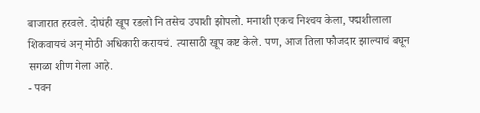बाजारात हरवले. दोघंही खूप रडलो नि तसेच उपाशी झोपलो. मनाशी एकच निश्‍चय केला, पद्मशीलाला शिकवायचं अन्‌ मोठी अधिकारी करायचं. त्यासाठी खूप कष्ट केले. पण, आज तिला फौजदार झाल्याचं बघून सगळा शीण गेला आहे.
- पवन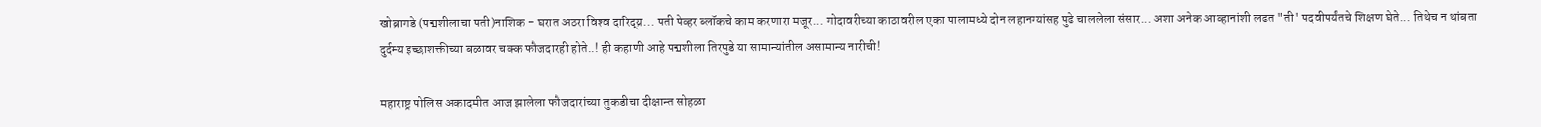खोब्रागडे (पद्मशीलाचा पती)नाशिक - घरात अठरा विश्‍व दारिद्य्र... पती पेव्हर ब्लॉकचे काम करणारा मजूर... गोदावरीच्या काठावरील एका पालामध्ये दोन लहानग्यांसह पुढे चाललेला संसार... अशा अनेक आव्हानांशी लढत "ती' पदवीपर्यंतचे शिक्षण घेते... तिथेच न थांबता दुर्दम्य इच्छाशक्तीच्या बळावर चक्क फौजदारही होते..! ही कहाणी आहे पद्मशीला तिरपुडे या सामान्यांतील असामान्य नारीची!

महाराष्ट्र पोलिस अकादमीत आज झालेला फौजदारांच्या तुकडीचा दीक्षान्त सोहळा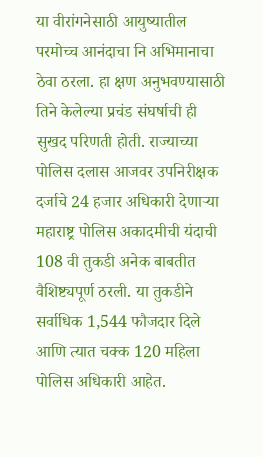या वीरांगनेसाठी आयुष्यातील परमोच्च आनंदाचा नि अभिमानाचा ठेवा ठरला. हा क्षण अनुभवण्यासाठी तिने केलेल्या प्रचंड संघर्षाची ही सुखद परिणती होती. राज्याच्या पोलिस दलास आजवर उपनिरीक्षक दर्जाचे 24 हजार अधिकारी देणाऱ्या महाराष्ट्र पोलिस अकादमीची यंदाची 108 वी तुकडी अनेक बाबतीत वैशिष्ट्यपूर्ण ठरली. या तुकडीने सर्वाधिक 1,544 फौजदार दिले आणि त्यात चक्क 120 महिला पोलिस अधिकारी आहेत.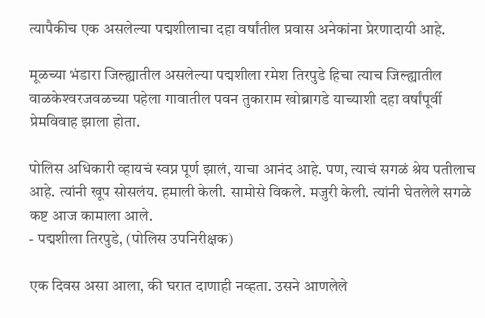त्यापैकीच एक असलेल्या पद्मशीलाचा दहा वर्षांतील प्रवास अनेकांना प्रेरणादायी आहे.

मूळच्या भंडारा जिल्ह्यातील असलेल्या पद्मशीला रमेश तिरपुडे हिचा त्याच जिल्ह्यातील वाळकेश्‍वरजवळच्या पहेला गावातील पवन तुकाराम खोब्रागडे याच्याशी दहा वर्षांपूर्वी प्रेमविवाह झाला होता.

पोलिस अधिकारी व्हायचं स्वप्न पूर्ण झालं, याचा आनंद आहे. पण, त्याचं सगळं श्रेय पतीलाच आहे. त्यांनी खूप सोसलंय. हमाली केली. सामोसे विकले. मजुरी केली. त्यांनी घेतलेले सगळे कष्ट आज कामाला आले.
- पद्मशीला तिरपुडे, (पोलिस उपनिरीक्षक)

एक दिवस असा आला, की घरात दाणाही नव्हता. उसने आणलेले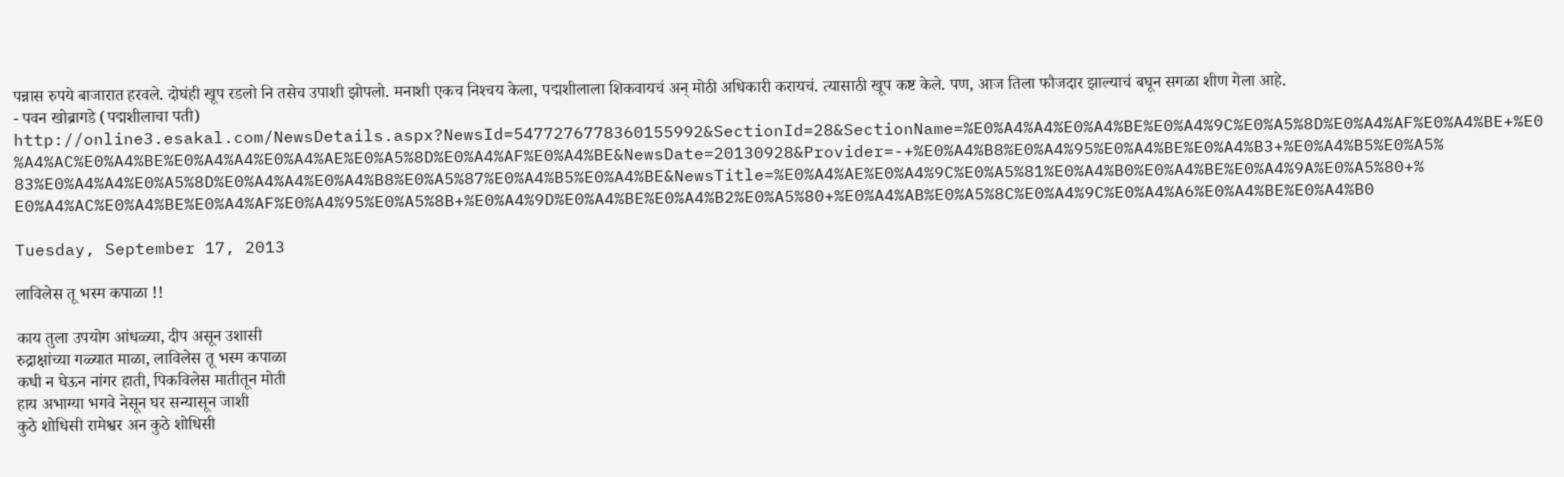पन्नास रुपये बाजारात हरवले. दोघंही खूप रडलो नि तसेच उपाशी झोपलो. मनाशी एकच निश्‍चय केला, पद्मशीलाला शिकवायचं अन्‌ मोठी अधिकारी करायचं. त्यासाठी खूप कष्ट केले. पण, आज तिला फौजदार झाल्याचं बघून सगळा शीण गेला आहे.
- पवन खोब्रागडे (पद्मशीलाचा पती)
http://online3.esakal.com/NewsDetails.aspx?NewsId=5477276778360155992&SectionId=28&SectionName=%E0%A4%A4%E0%A4%BE%E0%A4%9C%E0%A5%8D%E0%A4%AF%E0%A4%BE+%E0%A4%AC%E0%A4%BE%E0%A4%A4%E0%A4%AE%E0%A5%8D%E0%A4%AF%E0%A4%BE&NewsDate=20130928&Provider=-+%E0%A4%B8%E0%A4%95%E0%A4%BE%E0%A4%B3+%E0%A4%B5%E0%A5%83%E0%A4%A4%E0%A5%8D%E0%A4%A4%E0%A4%B8%E0%A5%87%E0%A4%B5%E0%A4%BE&NewsTitle=%E0%A4%AE%E0%A4%9C%E0%A5%81%E0%A4%B0%E0%A4%BE%E0%A4%9A%E0%A5%80+%E0%A4%AC%E0%A4%BE%E0%A4%AF%E0%A4%95%E0%A5%8B+%E0%A4%9D%E0%A4%BE%E0%A4%B2%E0%A5%80+%E0%A4%AB%E0%A5%8C%E0%A4%9C%E0%A4%A6%E0%A4%BE%E0%A4%B0

Tuesday, September 17, 2013

लाविलेस तू भस्म कपाळा !!

काय तुला उपयोग आंधळ्या, दीप असून उशासी
रुद्राक्षांच्या गळ्यात माळा, लाविलेस तू भस्म कपाळा
कधी न घेऊन नांगर हाती, पिकविलेस मातीतून मोती
हाय अभाग्या भगवे नेसून घर सन्यासून जाशी
कुठे शोधिसी रामेश्वर अन कुठे शोधिसी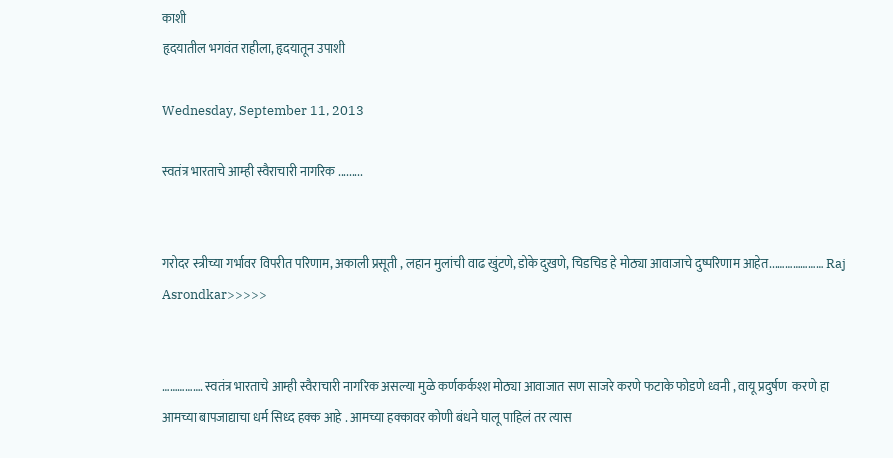काशी
हृदयातील भगवंत राहीला, हृदयातून उपाशी

Wednesday, September 11, 2013

स्वतंत्र भारताचे आम्ही स्वैराचारी नागरिक .........


गरोदर स्त्रीच्या गर्भावर विपरीत परिणाम, अकाली प्रसूती , लहान मुलांची वाढ खुंटणे, डोके दुखणे, चिडचिड हे मोठ्या आवाजाचे दुष्परिणाम आहेत...……………… Raj Asrondkar>>>>>


……………. स्वतंत्र भारताचे आम्ही स्वैराचारी नागरिक असल्या मुळे कर्णकर्कश्श मोठ्या आवाजात सण साजरे करणे फटाके फोडणे ध्वनी , वायू प्रदुर्षण  करणे हा आमच्या बापजाद्याचा धर्म सिध्द हक्क आहे . आमच्या हक्कावर कोणी बंधने घालू पाहिलं तर त्यास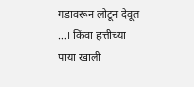गडावरून लोटून देवूत …। किंवा हत्तीच्या पाया खाली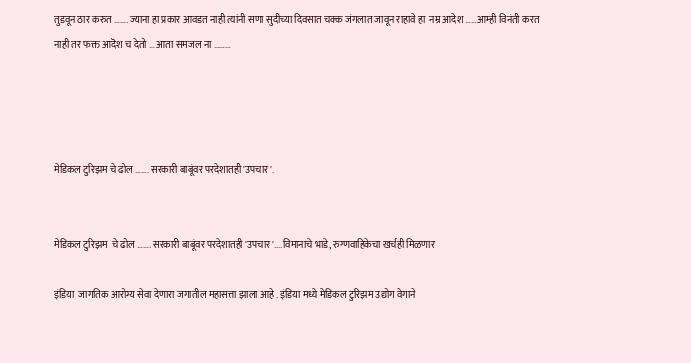तुडवून ठार करुत ……. ज्याना हा प्रकार आवडत नाही त्यांनी सणा सुदीच्या दिवसात चक्क जंगलात जावून राहावे हा  नम्र आदेश ……आम्ही विनंती करत नाही तर फक्त आदॆश च देतो … आता समजल ना ………




मेडिकल टुरिझम चे ढोल ……. सरकारी बाबूंवर परदेशातही 'उपचार'.


मेडिकल टुरिझम  चे ढोल ……. सरकारी बाबूंवर परदेशातही 'उपचार'....विमानाचे भाडे, रुग्णवाहिकेचा खर्चही मिळणार

इंडिया  जागतिक आरोग्य सेवा देणारा जगातील महासत्ता झाला आहे . इंडिया मध्ये मेडिकल टुरिझम उद्योग वेगाने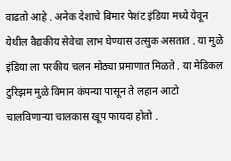वाढतो आहे . अनेक देशाचे बिमार पेशंट इंडिया मध्ये येवून येथील वैद्यकीय सेवेचा लाभ घेण्यास उत्सुक असतात . या मुळे इंडिया ला परकीय चलन मोठ्या प्रमाणात मिळते . या मेडिकल टुरिझम मुळे विमान कंपन्या पासून ते लहान आटो चालविणाऱ्या चालकास खूप फायदा होतो .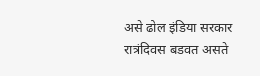असे ढोल इंडिया सरकार रात्रंदिवस बडवत असते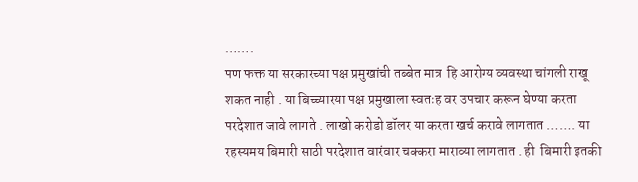…….
पण फक्त या सरकारच्या पक्ष प्रमुखांची तब्बेत मात्र  हि आरोग्य व्यवस्था चांगली राखू शकत नाही . या बिच्च्यारया पक्ष प्रमुखाला स्वतःह वर उपचार करून घेण्या करता परदेशात जावे लागते . लाखो करोडो डॉलर या करता खर्च करावे लागतात ……. या रहस्यमय बिमारी साठी परदेशात वारंवार चक्करा माराव्या लागतात . ही  बिमारी इतकी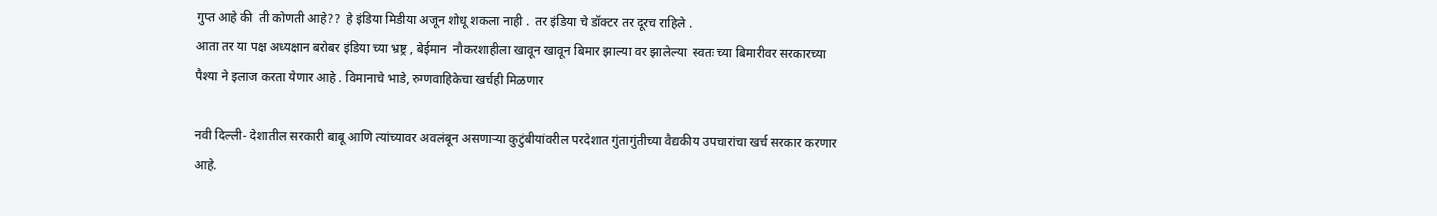गुप्त आहे की  ती कोणती आहे??  हे इंडिया मिडीया अजून शोधू शकला नाही .  तर इंडिया चे डॉक्टर तर दूरच राहिले .
आता तर या पक्ष अध्यक्षान बरोबर इंडिया च्या भ्रष्ट्र , बेईमान  नौकरशाहीला खावून खावून बिमार झाल्या वर झालेल्या  स्वतः च्या बिमारीवर सरकारच्या  पैश्या ने इलाज करता येणार आहे . विमानाचे भाडे, रुग्णवाहिकेचा खर्चही मिळणार

नवी दिल्ली- देशातील सरकारी बाबू आणि त्यांच्यावर अवलंबून असणाऱ्या कुटुंबीयांवरील परदेशात गुंतागुंतीच्या वैद्यकीय उपचारांचा खर्च सरकार करणार आहे.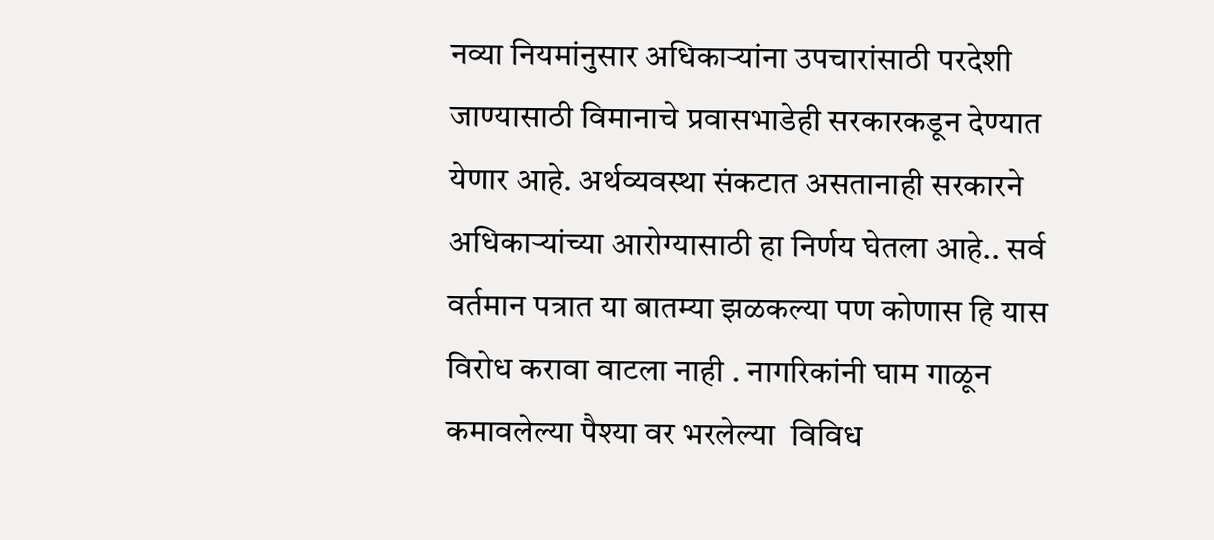नव्या नियमांनुसार अधिकाऱ्यांना उपचारांसाठी परदेशी जाण्यासाठी विमानाचे प्रवासभाडेही सरकारकडून देण्यात येणार आहे. अर्थव्यवस्था संकटात असतानाही सरकारने अधिकाऱ्यांच्या आरोग्यासाठी हा निर्णय घेतला आहे.. सर्व वर्तमान पत्रात या बातम्या झळकल्या पण कोणास हि यास विरोध करावा वाटला नाही . नागरिकांनी घाम गाळून कमावलेल्या पैश्या वर भरलेल्या  विविध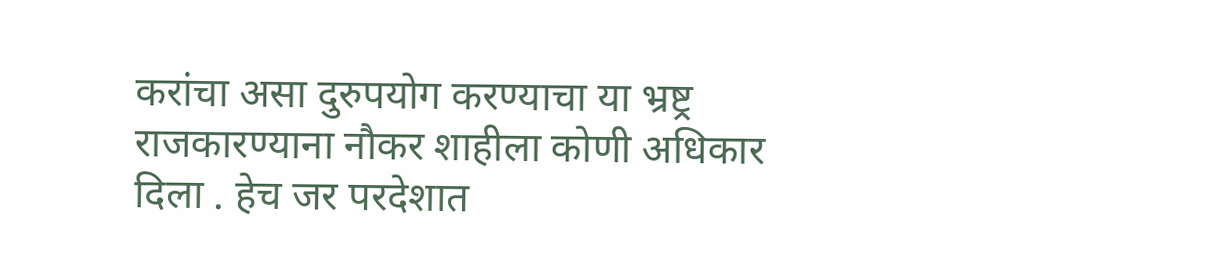करांचा असा दुरुपयोग करण्याचा या भ्रष्ट्र राजकारण्याना नौकर शाहीला कोणी अधिकार दिला . हेच जर परदेशात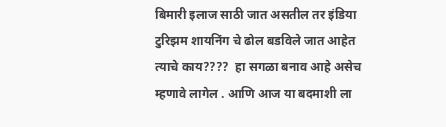बिमारी इलाज साठी जात असतील तर इंडिया टुरिझम शायनिंग चे ढोल बडविले जात आहेत त्याचे काय????  हा सगळा बनाव आहे असेच म्हणावे लागेल . आणि आज या बदमाशी ला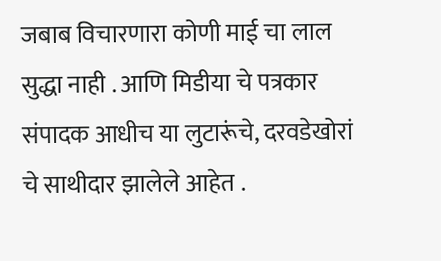जबाब विचारणारा कोणी माई चा लाल सुद्धा नाही . आणि मिडीया चे पत्रकार संपादक आधीच या लुटारूंचे, दरवडेखोरां चे साथीदार झालेले आहेत .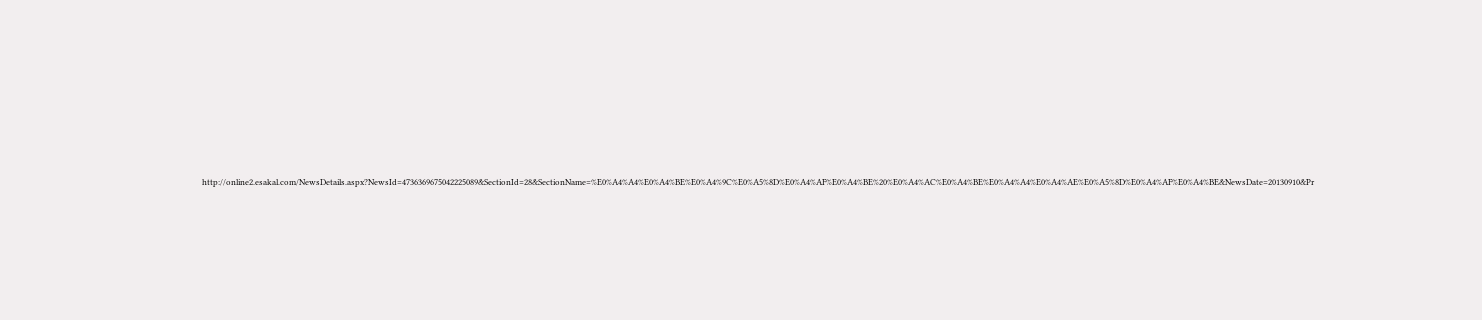http://online2.esakal.com/NewsDetails.aspx?NewsId=4736369675042225089&SectionId=28&SectionName=%E0%A4%A4%E0%A4%BE%E0%A4%9C%E0%A5%8D%E0%A4%AF%E0%A4%BE%20%E0%A4%AC%E0%A4%BE%E0%A4%A4%E0%A4%AE%E0%A5%8D%E0%A4%AF%E0%A4%BE&NewsDate=20130910&Pr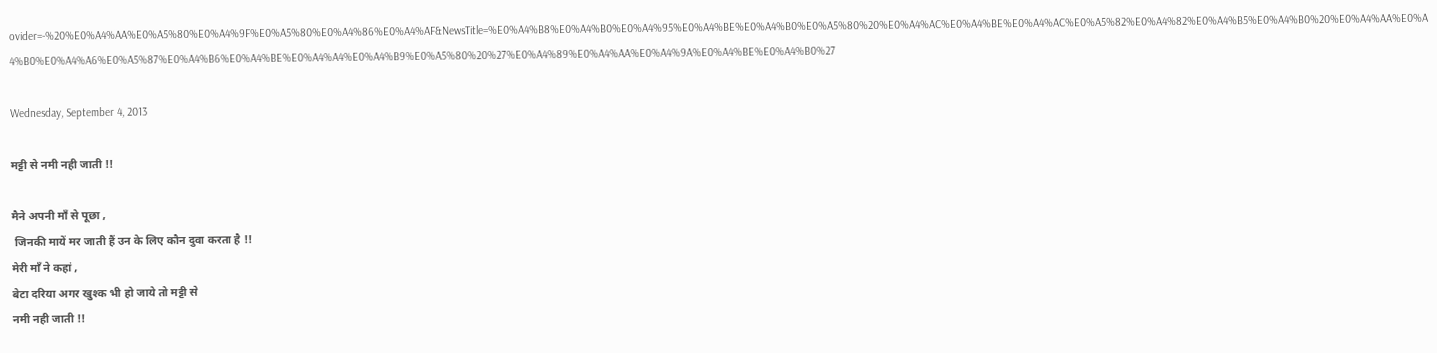ovider=-%20%E0%A4%AA%E0%A5%80%E0%A4%9F%E0%A5%80%E0%A4%86%E0%A4%AF&NewsTitle=%E0%A4%B8%E0%A4%B0%E0%A4%95%E0%A4%BE%E0%A4%B0%E0%A5%80%20%E0%A4%AC%E0%A4%BE%E0%A4%AC%E0%A5%82%E0%A4%82%E0%A4%B5%E0%A4%B0%20%E0%A4%AA%E0%A4%B0%E0%A4%A6%E0%A5%87%E0%A4%B6%E0%A4%BE%E0%A4%A4%E0%A4%B9%E0%A5%80%20%27%E0%A4%89%E0%A4%AA%E0%A4%9A%E0%A4%BE%E0%A4%B0%27

Wednesday, September 4, 2013

मट्टी से नमी नही जाती !!

मैने अपनी माँ से पूछा ,
 जिनकी मायें मर जाती हैं उन के लिए कौन दुवा करता है !!
मेरी माँ ने कहां ,
बेटा दरिया अगर खुश्क भी हो जाये तो मट्टी से
नमी नही जाती !!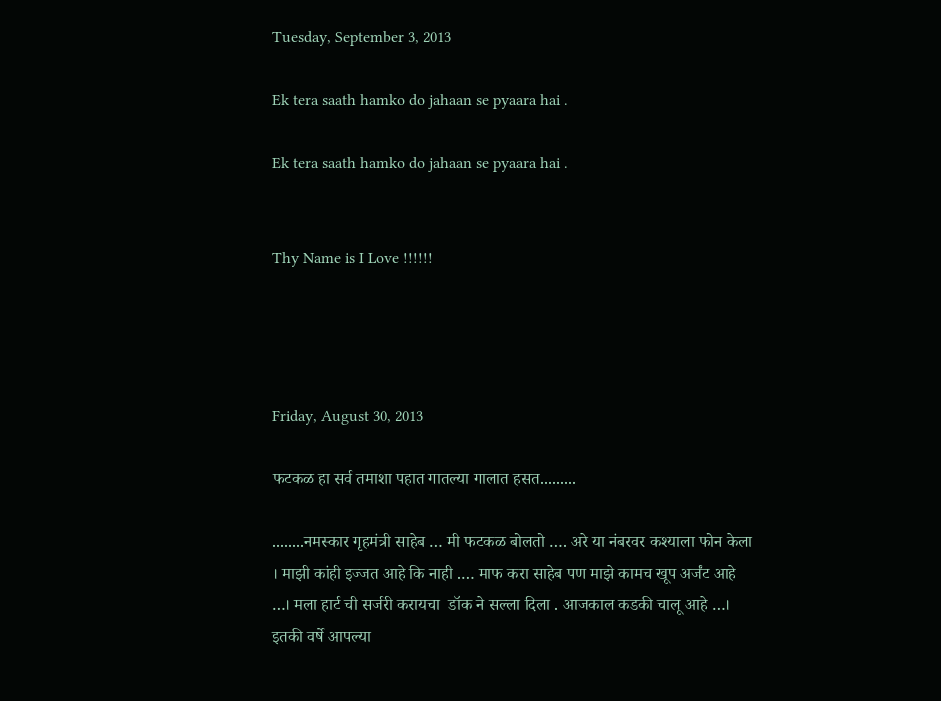Tuesday, September 3, 2013

Ek tera saath hamko do jahaan se pyaara hai .

Ek tera saath hamko do jahaan se pyaara hai .


Thy Name is I Love !!!!!!




Friday, August 30, 2013

फटकळ हा सर्व तमाशा पहात गातल्या गालात हसत.........

........नमस्कार गृहमंत्री साहेब … मी फटकळ बोलतो …. अरे या नंबरवर कश्याला फोन केला । माझी कांही इज्जत आहे कि नाही .… माफ करा साहेब पण माझे कामच खूप अर्जंट आहे …। मला हार्ट ची सर्जरी करायचा  डॉक ने सल्ला दिला . आजकाल कडकी चालू आहे …। इतकी वर्षे आपल्या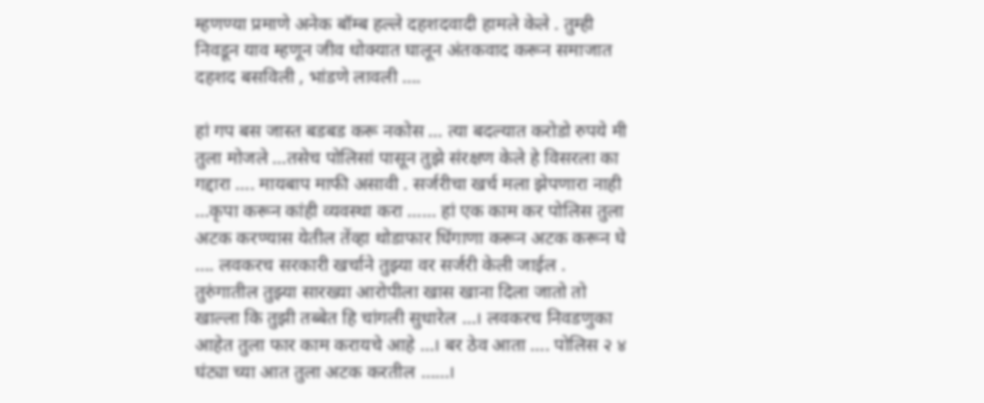म्हणण्या प्रमाणे अनेक बॉम्ब हल्ले दहशदवादी हामले केले . तुम्ही निवडून याव म्हणून जीव धोक्यात घालून अंतकवाद करून समाजात दहशद बसविली , भांडणे लावली ….

हां गप बस जास्त बडबड करू नकोस … त्या बदल्यात करोडो रुपये मी तुला मोजले …तसेच पोलिसां पासून तुझे संरक्षण केले हे विसरला का गद्दारा …. मायबाप माफी असावी . सर्जरीचा खर्च मला झेपणारा नाही …कृपा करून कांही व्यवस्था करा …… हां एक काम कर पोलिस तुला अटक करण्यास येतील तेंव्हा थोडाफार धिंगाणा करून अटक करून घे …. लवकरच सरकारी खर्चाने तुझ्या वर सर्जरी केली जाईल . तुरुंगातील तुझ्या सारख्या आरोपीला खास खाना दिला जातो तो खाल्ला कि तुझी तब्बेत हि चांगली सुधारेल …। लवकरच निवडणुका आहेत तुला फार काम करायचे आहे …। बर ठेव आता …. पोलिस २ ४ घंट्या च्या आत तुला अटक करतील ……।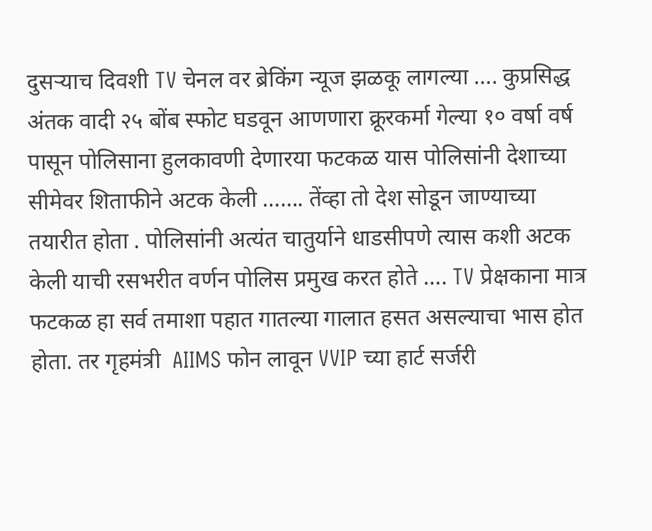दुसऱ्याच दिवशी TV चेनल वर ब्रेकिंग न्यूज झळकू लागल्या …. कुप्रसिद्ध अंतक वादी २५ बोंब स्फोट घडवून आणणारा क्रूरकर्मा गेल्या १० वर्षा वर्ष पासून पोलिसाना हुलकावणी देणारया फटकळ यास पोलिसांनी देशाच्या सीमेवर शिताफीने अटक केली ……. तेंव्हा तो देश सोडून जाण्याच्या तयारीत होता . पोलिसांनी अत्यंत चातुर्याने धाडसीपणे त्यास कशी अटक केली याची रसभरीत वर्णन पोलिस प्रमुख करत होते …. TV प्रेक्षकाना मात्र फटकळ हा सर्व तमाशा पहात गातल्या गालात हसत असल्याचा भास होत होता. तर गृहमंत्री  AIIMS फोन लावून VVIP च्या हार्ट सर्जरी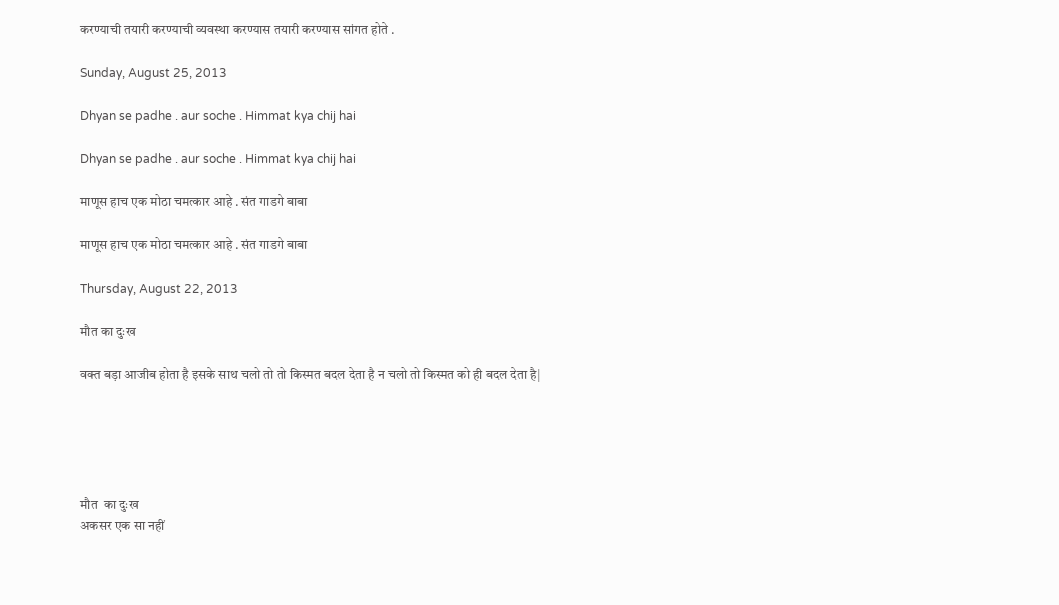करण्याची तयारी करण्याची व्यवस्था करण्यास तयारी करण्यास सांगत होते .

Sunday, August 25, 2013

Dhyan se padhe . aur soche . Himmat kya chij hai

Dhyan se padhe . aur soche . Himmat kya chij hai

माणूस हाच एक मोठा चमत्कार आहे . संत गाडगे बाबा

माणूस हाच एक मोठा चमत्कार आहे . संत गाडगे बाबा

Thursday, August 22, 2013

मौत का दुःख

वक्त बड़ा आजीब होता है इसके साथ चलो तो तो किस्मत बदल देता है न चलो तो किस्मत को ही बदल देता है|





मौत  का दुःख
अकसर एक सा नहीं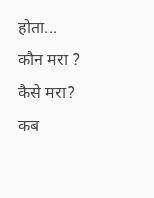होता...
कौन मरा ?
कैसे मरा?
कब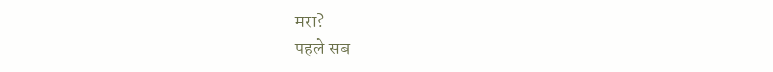मरा?
पहले सब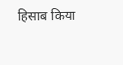हिसाब किया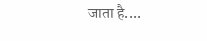जाता है....